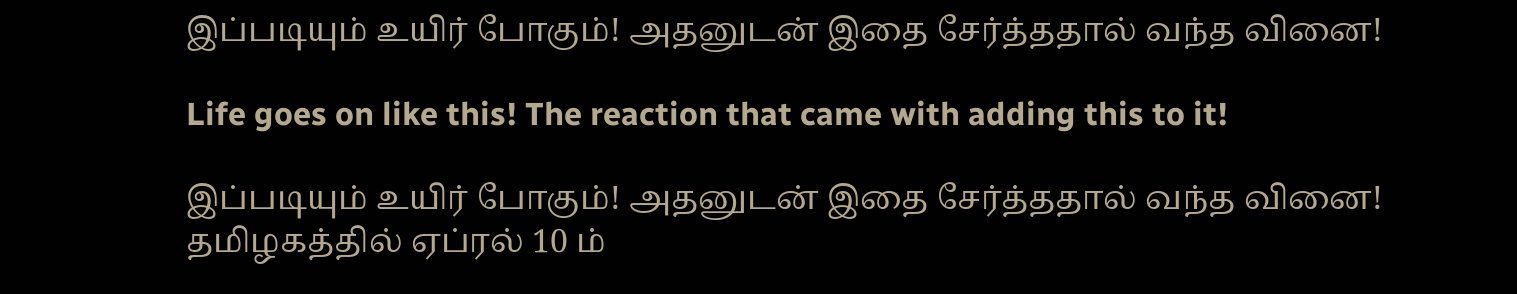இப்படியும் உயிர் போகும்! அதனுடன் இதை சேர்த்ததால் வந்த வினை!

Life goes on like this! The reaction that came with adding this to it!

இப்படியும் உயிர் போகும்! அதனுடன் இதை சேர்த்ததால் வந்த வினை! தமிழகத்தில் ஏப்ரல் 10 ம்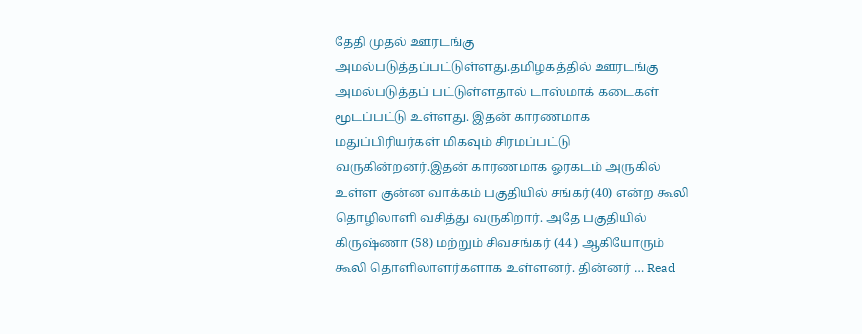தேதி முதல் ஊரடங்கு அமல்படுத்தப்பட்டுள்ளது.தமிழகத்தில் ஊரடங்கு அமல்படுத்தப் பட்டுள்ளதால் டாஸ்மாக் கடைகள் மூடப்பட்டு உள்ளது. இதன் காரணமாக மதுப்பிரியர்கள் மிகவும் சிரமப்பட்டு வருகின்றனர்.இதன் காரணமாக ஓரகடம் அருகில் உள்ள குன்ன வாக்கம் பகுதியில் சங்கர்(40) என்ற கூலி தொழிலாளி வசித்து வருகிறார். அதே பகுதியில் கிருஷ்ணா (58) மற்றும் சிவசங்கர் (44 ) ஆகியோரும் கூலி தொளிலாளர்களாக உள்ளனர். தின்னர் … Read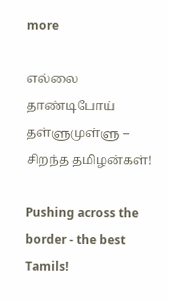more

எல்லை தாண்டிபோய் தள்ளுமுள்ளு – சிறந்த தமிழன்கள்!

Pushing across the border - the best Tamils!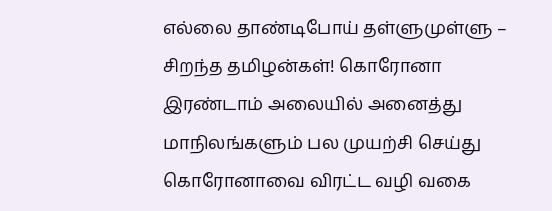எல்லை தாண்டிபோய் தள்ளுமுள்ளு – சிறந்த தமிழன்கள்! கொரோனா இரண்டாம் அலையில் அனைத்து மாநிலங்களும் பல முயற்சி செய்து கொரோனாவை விரட்ட வழி வகை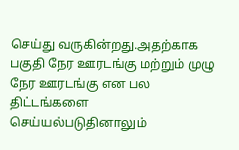செய்து வருகின்றது.அதற்காக பகுதி நேர ஊரடங்கு மற்றும் முழு நேர ஊரடங்கு என பல திட்டங்களை செய்யல்படுதினாலும்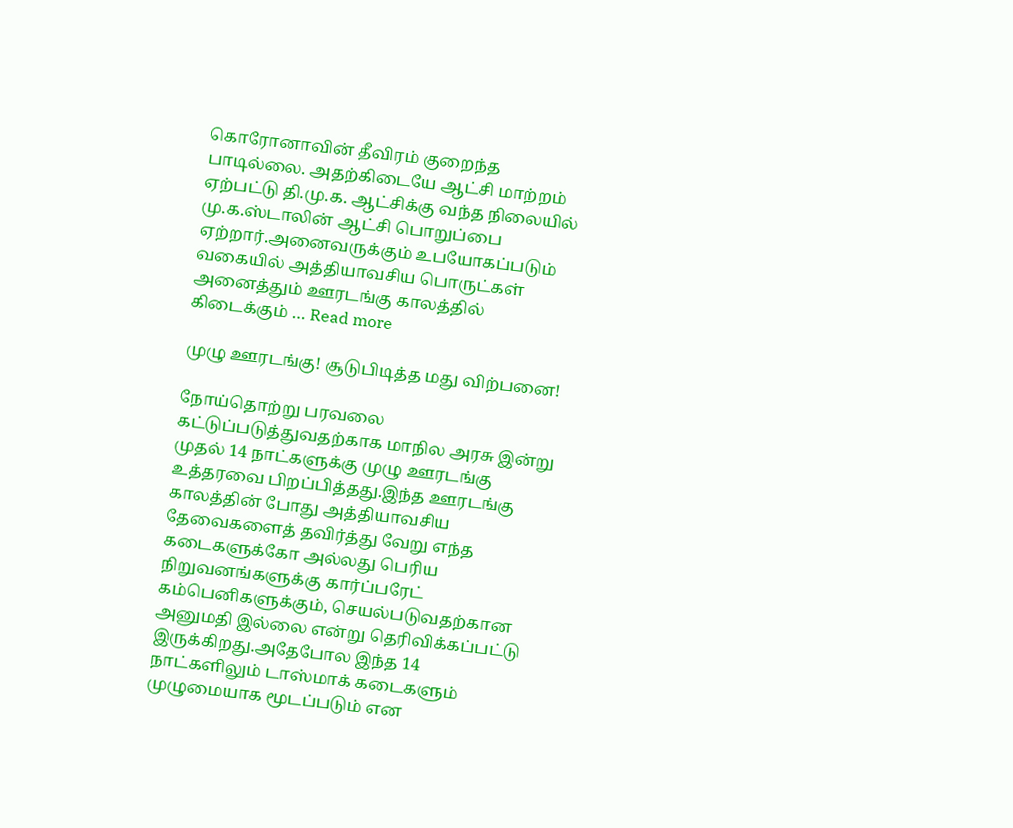கொரோனாவின் தீவிரம் குறைந்த பாடில்லை. அதற்கிடையே ஆட்சி மாற்றம் ஏற்பட்டு தி.மு.க. ஆட்சிக்கு வந்த நிலையில் மு.க.ஸ்டாலின் ஆட்சி பொறுப்பை ஏற்றார்.அனைவருக்கும் உபயோகப்படும் வகையில் அத்தியாவசிய பொருட்கள் அனைத்தும் ஊரடங்கு காலத்தில் கிடைக்கும் … Read more

முழு ஊரடங்கு! சூடுபிடித்த மது விற்பனை!

நோய்தொற்று பரவலை கட்டுப்படுத்துவதற்காக மாநில அரசு இன்று முதல் 14 நாட்களுக்கு முழு ஊரடங்கு உத்தரவை பிறப்பித்தது.இந்த ஊரடங்கு காலத்தின் போது அத்தியாவசிய தேவைகளைத் தவிர்த்து வேறு எந்த கடைகளுக்கோ அல்லது பெரிய நிறுவனங்களுக்கு கார்ப்பரேட் கம்பெனிகளுக்கும், செயல்படுவதற்கான அனுமதி இல்லை என்று தெரிவிக்கப்பட்டு இருக்கிறது.அதேபோல இந்த 14 நாட்களிலும் டாஸ்மாக் கடைகளும் முழுமையாக மூடப்படும் என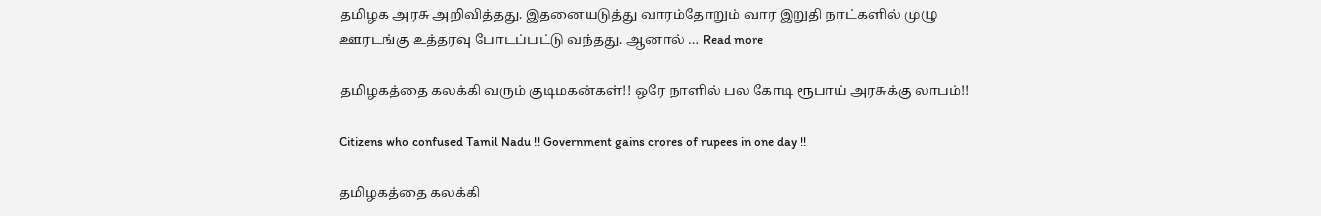தமிழக அரசு அறிவித்தது. இதனையடுத்து வாரம்தோறும் வார இறுதி நாட்களில் முழு ஊரடங்கு உத்தரவு போடப்பட்டு வந்தது. ஆனால் … Read more

தமிழகத்தை கலக்கி வரும் குடிமகன்கள்!! ஒரே நாளில் பல கோடி ரூபாய் அரசுக்கு லாபம்!!

Citizens who confused Tamil Nadu !! Government gains crores of rupees in one day !!

தமிழகத்தை கலக்கி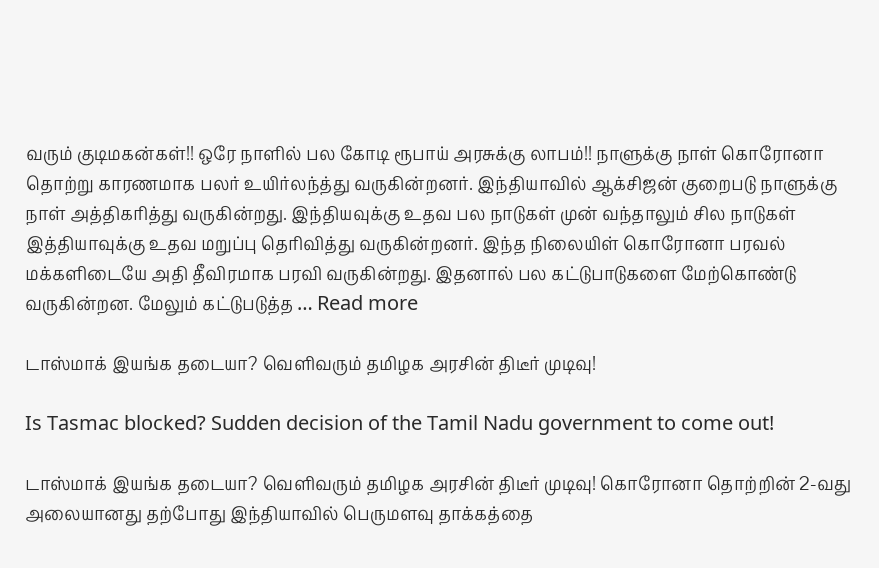வரும் குடிமகன்கள்!! ஒரே நாளில் பல கோடி ரூபாய் அரசுக்கு லாபம்!! நாளுக்கு நாள் கொரோனா தொற்று காரணமாக பலர் உயிர்லந்த்து வருகின்றனர். இந்தியாவில் ஆக்சிஜன் குறைபடு நாளுக்கு நாள் அத்திகரித்து வருகின்றது. இந்தியவுக்கு உதவ பல நாடுகள் முன் வந்தாலும் சில நாடுகள் இத்தியாவுக்கு உதவ மறுப்பு தெரிவித்து வருகின்றனர். இந்த நிலையிள் கொரோனா பரவல் மக்களிடையே அதி தீவிரமாக பரவி வருகின்றது. இதனால் பல கட்டுபாடுகளை மேற்கொண்டு வருகின்றன. மேலும் கட்டுபடுத்த … Read more

டாஸ்மாக் இயங்க தடையா? வெளிவரும் தமிழக அரசின் திடீர் முடிவு!

Is Tasmac blocked? Sudden decision of the Tamil Nadu government to come out!

டாஸ்மாக் இயங்க தடையா? வெளிவரும் தமிழக அரசின் திடீர் முடிவு! கொரோனா தொற்றின் 2-வது அலையானது தற்போது இந்தியாவில் பெருமளவு தாக்கத்தை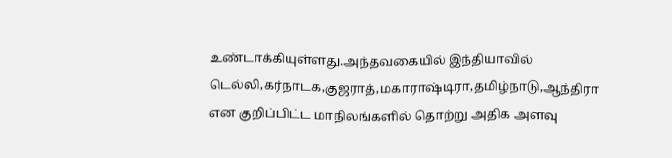உண்டாக்கியுள்ளது.அந்தவகையில் இந்தியாவில் டெல்லி,கர்நாடக,குஜராத்,மகாராஷ்டிரா,தமிழ்நாடு,ஆந்திரா என குறிப்பிட்ட மாநிலங்களில் தொற்று அதிக அளவு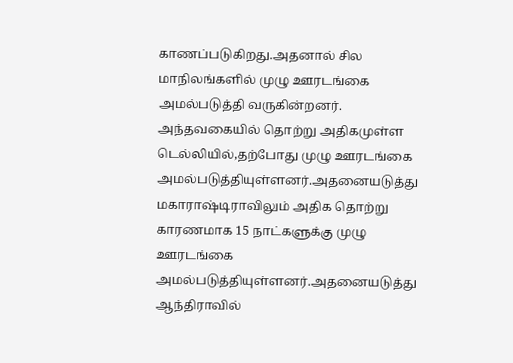காணப்படுகிறது.அதனால் சில மாநிலங்களில் முழு ஊரடங்கை அமல்படுத்தி வருகின்றனர். அந்தவகையில் தொற்று அதிகமுள்ள டெல்லியில்,தற்போது முழு ஊரடங்கை அமல்படுத்தியுள்ளனர்.அதனையடுத்து மகாராஷ்டிராவிலும் அதிக தொற்று காரணமாக 15 நாட்களுக்கு முழு ஊரடங்கை அமல்படுத்தியுள்ளனர்.அதனையடுத்து ஆந்திராவில்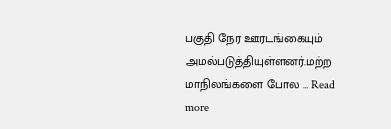பகுதி நேர ஊரடங்கையும் அமல்படுத்தியுள்ளனர்.மற்ற மாநிலங்களை போல … Read more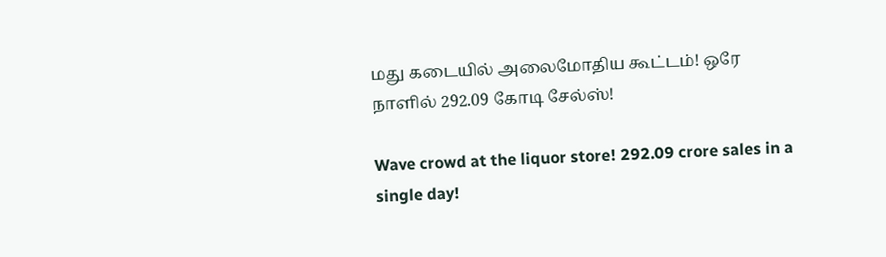மது கடையில் அலைமோதிய கூட்டம்! ஒரே நாளில் 292.09 கோடி சேல்ஸ்!

Wave crowd at the liquor store! 292.09 crore sales in a single day!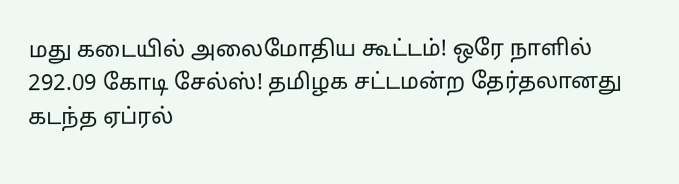மது கடையில் அலைமோதிய கூட்டம்! ஒரே நாளில் 292.09 கோடி சேல்ஸ்! தமிழக சட்டமன்ற தேர்தலானது கடந்த ஏப்ரல்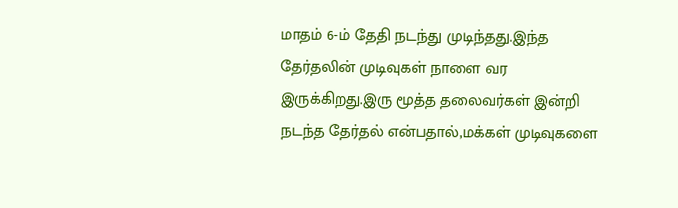மாதம் 6-ம் தேதி நடந்து முடிந்தது.இந்த தேர்தலின் முடிவுகள் நாளை வர இருக்கிறது.இரு மூத்த தலைவர்கள் இன்றி நடந்த தேர்தல் என்பதால்,மக்கள் முடிவுகளை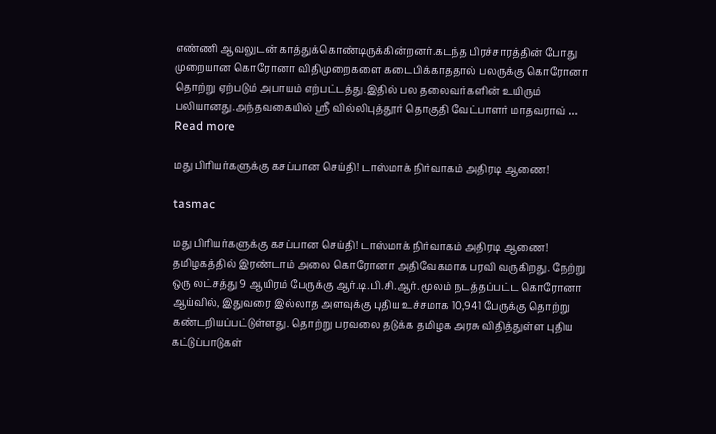எண்ணி ஆவலுடன் காத்துக்கொண்டிருக்கின்றனர்.கடந்த பிரச்சாரத்தின் போது முறையான கொரோனா விதிமுறைகளை கடைபிக்காததால் பலருக்கு கொரோனா தொற்று ஏற்படும் அபாயம் எற்பட்டத்து.இதில் பல தலைவர்களின் உயிரும் பலியானது.அந்தவகையில் ஸ்ரீ வில்லிபுத்தூர் தொகுதி வேட்பாளர் மாதவராவ் … Read more

மது பிரியர்களுக்கு கசப்பான செய்தி! டாஸ்மாக் நிர்வாகம் அதிரடி ஆணை!

tasmac

மது பிரியர்களுக்கு கசப்பான செய்தி! டாஸ்மாக் நிர்வாகம் அதிரடி ஆணை! தமிழகத்தில் இரண்டாம் அலை கொரோனா அதிவேகமாக பரவி வருகிறது. நேற்று  ஒரு லட்சத்து 9 ஆயிரம் பேருக்கு ஆர்.டி.பி.சி.ஆர். மூலம் நடத்தப்பட்ட கொரோனா ஆய்வில், இதுவரை இல்லாத அளவுக்கு புதிய உச்சமாக 10,941 பேருக்கு தொற்று கண்டறியப்பட்டுள்ளது. தொற்று பரவலை தடுக்க தமிழக அரசு விதித்துள்ள புதிய கட்டுப்பாடுகள்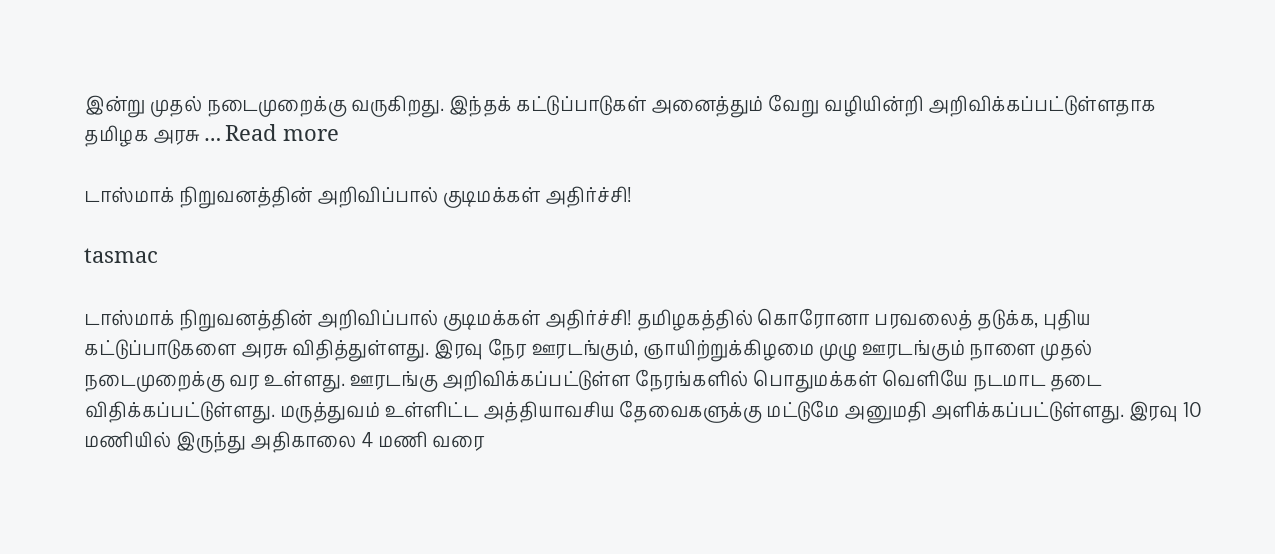இன்று முதல் நடைமுறைக்கு வருகிறது. இந்தக் கட்டுப்பாடுகள் அனைத்தும் வேறு வழியின்றி அறிவிக்கப்பட்டுள்ளதாக தமிழக அரசு … Read more

டாஸ்மாக் நிறுவனத்தின் அறிவிப்பால் குடிமக்கள் அதிர்ச்சி!

tasmac

டாஸ்மாக் நிறுவனத்தின் அறிவிப்பால் குடிமக்கள் அதிர்ச்சி! தமிழகத்தில் கொரோனா பரவலைத் தடுக்க, புதிய கட்டுப்பாடுகளை அரசு விதித்துள்ளது. இரவு நேர ஊரடங்கும், ஞாயிற்றுக்கிழமை முழு ஊரடங்கும் நாளை முதல் நடைமுறைக்கு வர உள்ளது. ஊரடங்கு அறிவிக்கப்பட்டுள்ள நேரங்களில் பொதுமக்கள் வெளியே நடமாட தடை விதிக்கப்பட்டுள்ளது. மருத்துவம் உள்ளிட்ட அத்தியாவசிய தேவைகளுக்கு மட்டுமே அனுமதி அளிக்கப்பட்டுள்ளது. இரவு 10 மணியில் இருந்து அதிகாலை 4 மணி வரை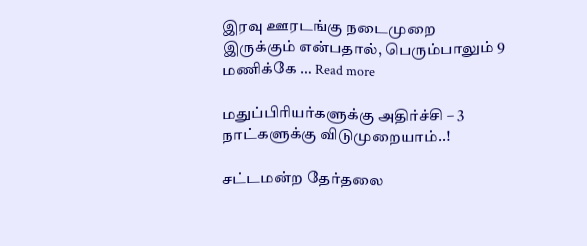இரவு ஊரடங்கு நடைமுறை இருக்கும் என்பதால், பெரும்பாலும் 9 மணிக்கே … Read more

மதுப்பிரியர்களுக்கு அதிர்ச்சி – 3 நாட்களுக்கு விடுமுறையாம்..!

சட்டமன்ற தேர்தலை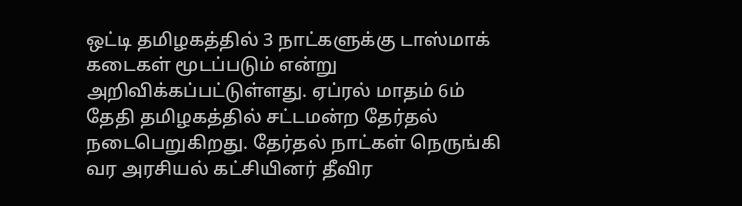ஒட்டி தமிழகத்தில் 3 நாட்களுக்கு டாஸ்மாக் கடைகள் மூடப்படும் என்று அறிவிக்கப்பட்டுள்ளது. ஏப்ரல் மாதம் 6ம் தேதி தமிழகத்தில் சட்டமன்ற தேர்தல் நடைபெறுகிறது. தேர்தல் நாட்கள் நெருங்கி வர அரசியல் கட்சியினர் தீவிர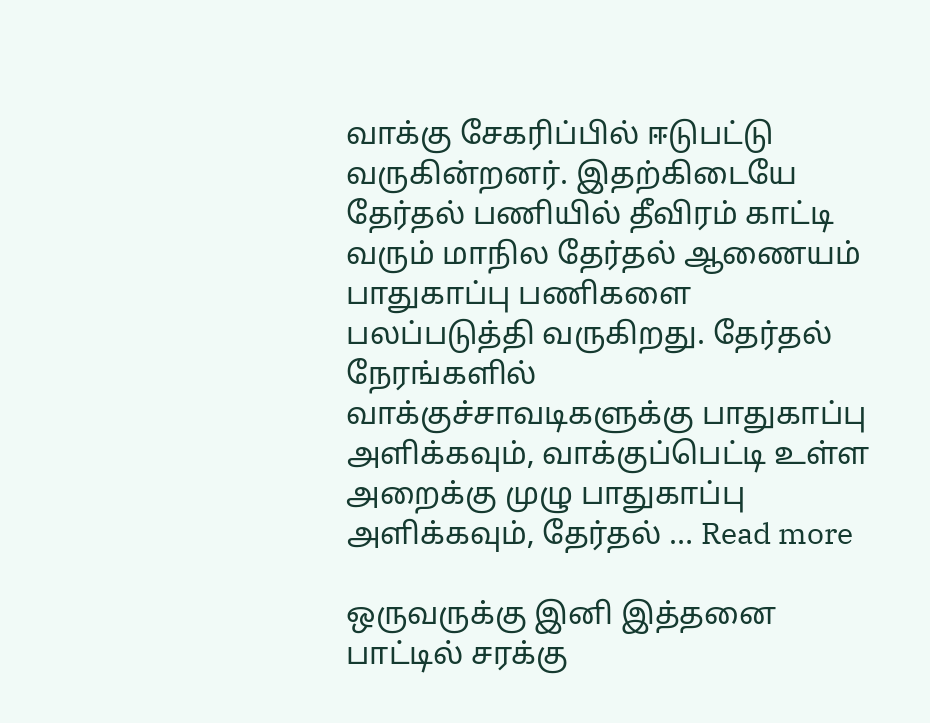வாக்கு சேகரிப்பில் ஈடுபட்டு வருகின்றனர். இதற்கிடையே தேர்தல் பணியில் தீவிரம் காட்டி வரும் மாநில தேர்தல் ஆணையம் பாதுகாப்பு பணிகளை பலப்படுத்தி வருகிறது. தேர்தல் நேரங்களில் வாக்குச்சாவடிகளுக்கு பாதுகாப்பு அளிக்கவும், வாக்குப்பெட்டி உள்ள அறைக்கு முழு பாதுகாப்பு அளிக்கவும், தேர்தல் … Read more

ஒருவருக்கு இனி இத்தனை பாட்டில் சரக்கு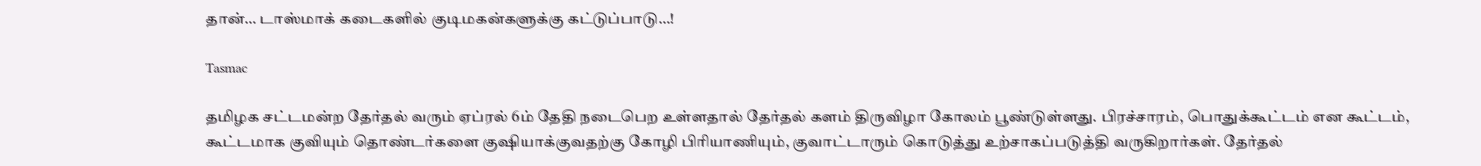தான்… டாஸ்மாக் கடைகளில் குடிமகன்களுக்கு கட்டுப்பாடு…!

Tasmac

தமிழக சட்டமன்ற தேர்தல் வரும் ஏப்ரல் 6ம் தேதி நடைபெற உள்ளதால் தேர்தல் களம் திருவிழா கோலம் பூண்டுள்ளது. பிரச்சாரம், பொதுக்கூட்டம் என கூட்டம், கூட்டமாக குவியும் தொண்டர்களை குஷியாக்குவதற்கு கோழி பிரியாணியும், குவாட்டாரும் கொடுத்து உற்சாகப்படுத்தி வருகிறார்கள். தேர்தல்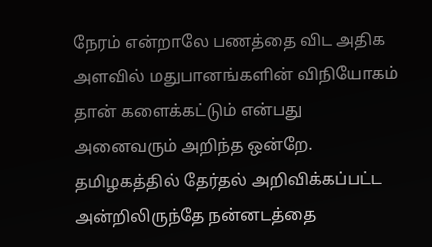நேரம் என்றாலே பணத்தை விட அதிக அளவில் மதுபானங்களின் விநியோகம் தான் களைக்கட்டும் என்பது அனைவரும் அறிந்த ஒன்றே. தமிழகத்தில் தேர்தல் அறிவிக்கப்பட்ட அன்றிலிருந்தே நன்னடத்தை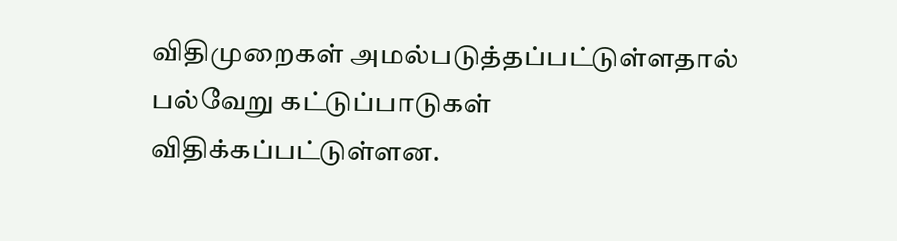விதிமுறைகள் அமல்படுத்தப்பட்டுள்ளதால் பல்வேறு கட்டுப்பாடுகள் விதிக்கப்பட்டுள்ளன.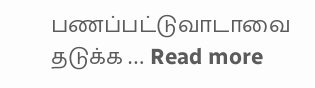பணப்பட்டுவாடாவை தடுக்க … Read more